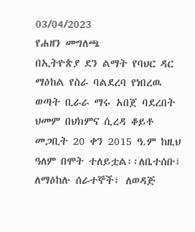03/04/2023
የሐዘን መግለጫ
በኢትዮጵያ ደን ልማት የባህር ዳር ማዕከል የስራ ባልደረባ የነበረዉ ወጣት ቢራራ ማሩ አበጀ ባደረበት ህመም በህክምና ሲረዳ ቆይቶ መጋቢት 20 ቀን 2015 ዓ.ም ከዚህ ዓለም በሞት ተለይቷል፡፡ለቤተሰቡ፣ ለማዕከሉ ሰራተኞች፣ ለወዳጅ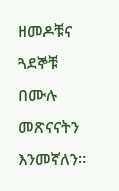ዘመዶቹና ጓደኞቹ በሙሉ መጽናናትን እንመኛለን፡፡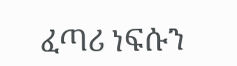ፈጣሪ ነፍሱን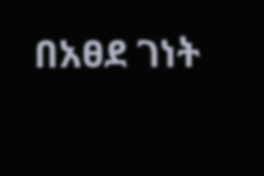በአፀደ ገነት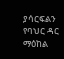ያሳርፍልን
የባህር ዳር ማዕከል